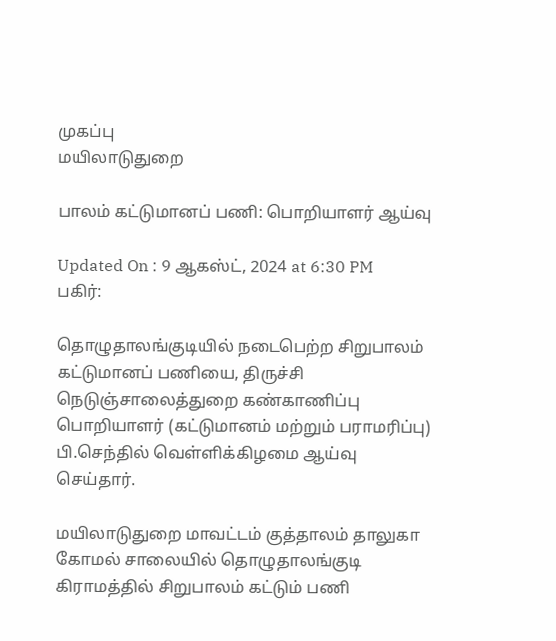முகப்பு
மயிலாடுதுறை

பாலம் கட்டுமானப் பணி: பொறியாளர் ஆய்வு

Updated On : 9 ஆகஸ்ட், 2024 at 6:30 PM
பகிர்:

தொழுதாலங்குடியில் நடைபெற்ற சிறுபாலம் கட்டுமானப் பணியை, திருச்சி நெடுஞ்சாலைத்துறை கண்காணிப்பு பொறியாளர் (கட்டுமானம் மற்றும் பராமரிப்பு) பி.செந்தில் வெள்ளிக்கிழமை ஆய்வு செய்தார்.

மயிலாடுதுறை மாவட்டம் குத்தாலம் தாலுகா கோமல் சாலையில் தொழுதாலங்குடி கிராமத்தில் சிறுபாலம் கட்டும் பணி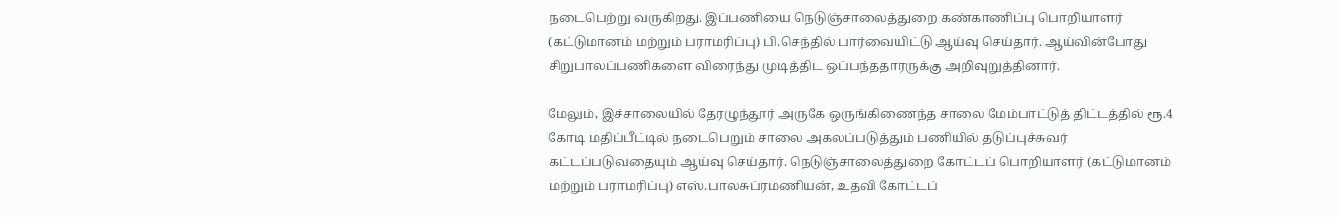நடைபெற்று வருகிறது. இப்பணியை நெடுஞ்சாலைத்துறை கண்காணிப்பு பொறியாளர் (கட்டுமானம் மற்றும் பராமரிப்பு) பி.செந்தில் பார்வையிட்டு ஆய்வு செய்தார். ஆய்வின்போது சிறுபாலப்பணிகளை விரைந்து முடித்திட ஒப்பந்ததாரருக்கு அறிவுறுத்தினார்.

மேலும், இச்சாலையில் தேரழுந்தூர் அருகே ஒருங்கிணைந்த சாலை மேம்பாட்டுத் திட்டத்தில் ரூ.4 கோடி மதிப்பீட்டில் நடைபெறும் சாலை அகலப்படுத்தும் பணியில் தடுப்புச்சுவர் கட்டப்படுவதையும் ஆய்வு செய்தார். நெடுஞ்சாலைத்துறை கோட்டப் பொறியாளர் (கட்டுமானம் மற்றும் பராமரிப்பு) எஸ்.பாலசுப்ரமணியன், உதவி கோட்டப்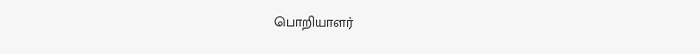பொறியாளர்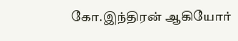கோ.இந்திரன் ஆகியோர்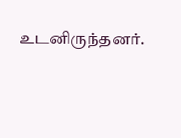உடனிருந்தனர்.